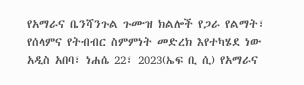የአማራና ቤንሻንጉል ጉሙዝ ክልሎች የጋራ የልማት፣ የሰላምና የትብብር ስምምነት መድረክ እየተካሄደ ነው
አዲስ አበባ፣ ነሐሴ 22፣ 2023(ኤፍ ቢ ሲ) የአማራና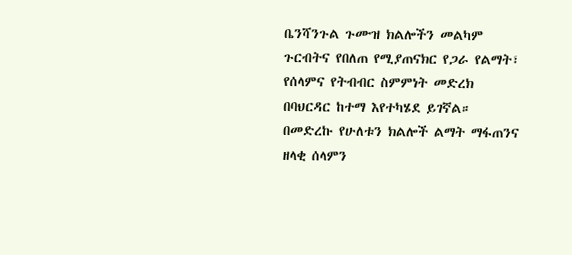ቤንሻንጉል ጉሙዝ ክልሎችን መልካም ጉርብትና የበለጠ የሚያጠናክር የጋራ የልማት፣ የሰላምና የትብብር ስምምነት መድረክ በባህርዳር ከተማ እየተካሄደ ይገኛል።
በመድረኩ የሁለቱን ክልሎች ልማት ማፋጠንና ዘላቂ ሰላምን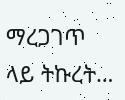ማረጋገጥ ላይ ትኩረት…